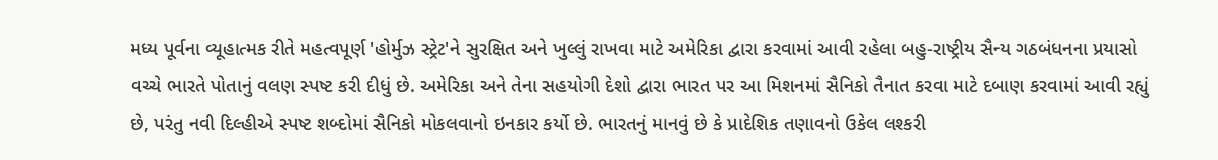મધ્ય પૂર્વના વ્યૂહાત્મક રીતે મહત્વપૂર્ણ 'હોર્મુઝ સ્ટ્રેટ'ને સુરક્ષિત અને ખુલ્લું રાખવા માટે અમેરિકા દ્વારા કરવામાં આવી રહેલા બહુ-રાષ્ટ્રીય સૈન્ય ગઠબંધનના પ્રયાસો વચ્ચે ભારતે પોતાનું વલણ સ્પષ્ટ કરી દીધું છે. અમેરિકા અને તેના સહયોગી દેશો દ્વારા ભારત પર આ મિશનમાં સૈનિકો તૈનાત કરવા માટે દબાણ કરવામાં આવી રહ્યું છે, પરંતુ નવી દિલ્હીએ સ્પષ્ટ શબ્દોમાં સૈનિકો મોકલવાનો ઇનકાર કર્યો છે. ભારતનું માનવું છે કે પ્રાદેશિક તણાવનો ઉકેલ લશ્કરી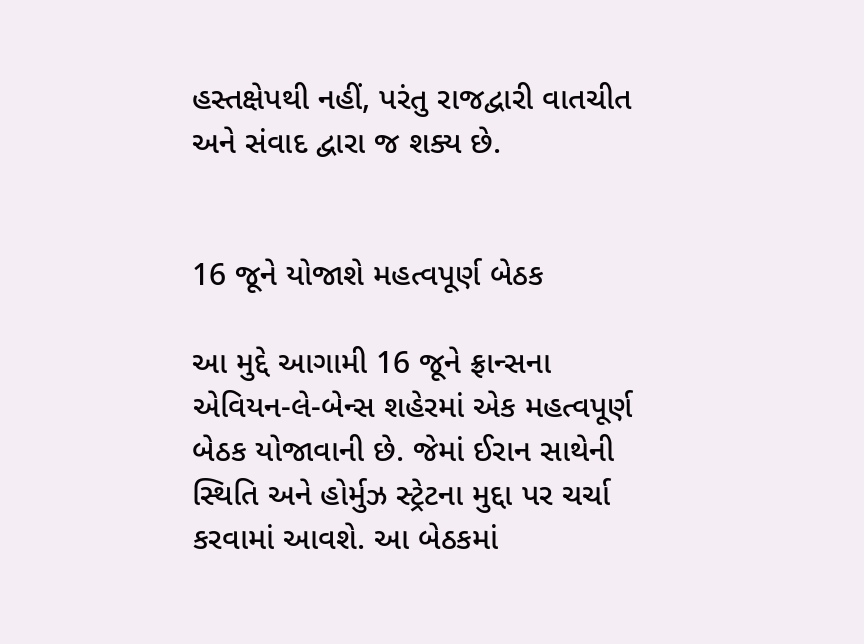હસ્તક્ષેપથી નહીં, પરંતુ રાજદ્વારી વાતચીત અને સંવાદ દ્વારા જ શક્ય છે.


16 જૂને યોજાશે મહત્વપૂર્ણ બેઠક

આ મુદ્દે આગામી 16 જૂને ફ્રાન્સના એવિયન-લે-બેન્સ શહેરમાં એક મહત્વપૂર્ણ બેઠક યોજાવાની છે. જેમાં ઈરાન સાથેની સ્થિતિ અને હોર્મુઝ સ્ટ્રેટના મુદ્દા પર ચર્ચા કરવામાં આવશે. આ બેઠકમાં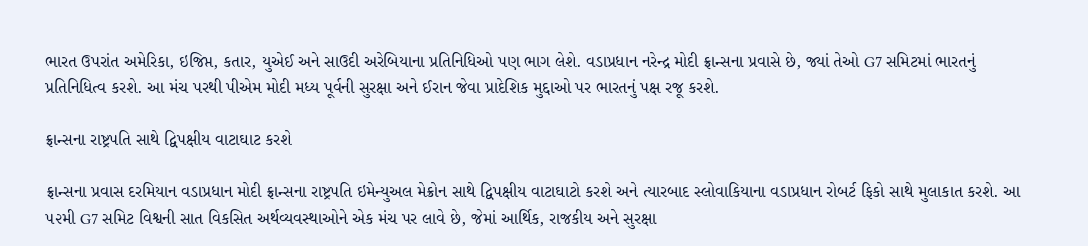ભારત ઉપરાંત અમેરિકા, ઇજિપ્ત, કતાર, યુએઈ અને સાઉદી અરેબિયાના પ્રતિનિધિઓ પણ ભાગ લેશે. વડાપ્રધાન નરેન્દ્ર મોદી ફ્રાન્સના પ્રવાસે છે, જ્યાં તેઓ G7 સમિટમાં ભારતનું પ્રતિનિધિત્વ કરશે. આ મંચ પરથી પીએમ મોદી મધ્ય પૂર્વની સુરક્ષા અને ઈરાન જેવા પ્રાદેશિક મુદ્દાઓ પર ભારતનું પક્ષ રજૂ કરશે.

ફ્રાન્સના રાષ્ટ્રપતિ સાથે દ્વિપક્ષીય વાટાઘાટ કરશે

ફ્રાન્સના પ્રવાસ દરમિયાન વડાપ્રધાન મોદી ફ્રાન્સના રાષ્ટ્રપતિ ઇમેન્યુઅલ મેક્રોન સાથે દ્વિપક્ષીય વાટાઘાટો કરશે અને ત્યારબાદ સ્લોવાકિયાના વડાપ્રધાન રોબર્ટ ફિકો સાથે મુલાકાત કરશે. આ ૫૨મી G7 સમિટ વિશ્વની સાત વિકસિત અર્થવ્યવસ્થાઓને એક મંચ પર લાવે છે, જેમાં આર્થિક, રાજકીય અને સુરક્ષા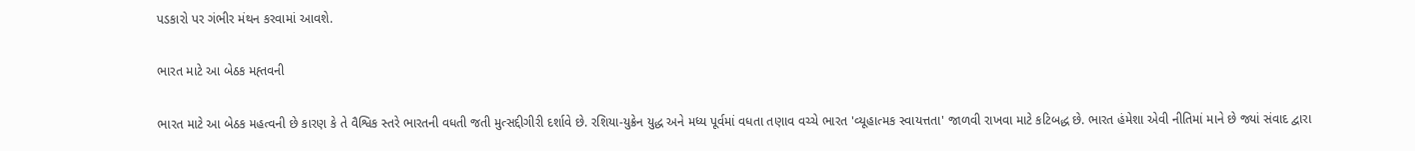પડકારો પર ગંભીર મંથન કરવામાં આવશે.

ભારત માટે આ બેઠક મહ્તવની

ભારત માટે આ બેઠક મહત્વની છે કારણ કે તે વૈશ્વિક સ્તરે ભારતની વધતી જતી મુત્સદ્દીગીરી દર્શાવે છે. રશિયા-યુક્રેન યુદ્ધ અને મધ્ય પૂર્વમાં વધતા તણાવ વચ્ચે ભારત 'વ્યૂહાત્મક સ્વાયત્તતા' જાળવી રાખવા માટે કટિબદ્ધ છે. ભારત હંમેશા એવી નીતિમાં માને છે જ્યાં સંવાદ દ્વારા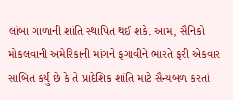લાંબા ગાળાની શાંતિ સ્થાપિત થઈ શકે. આમ, સૈનિકો મોકલવાની અમેરિકાની માંગને ફગાવીને ભારતે ફરી એકવાર સાબિત કર્યું છે કે તે પ્રાદેશિક શાંતિ માટે સૈન્યબળ કરતાં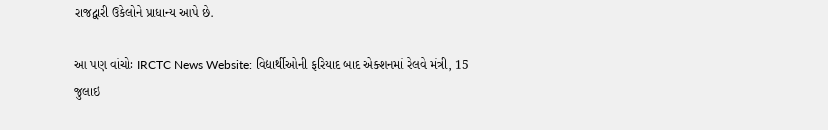રાજદ્વારી ઉકેલોને પ્રાધાન્ય આપે છે.

આ પણ વાંચોઃ IRCTC News Website: વિદ્યાર્થીઓની ફરિયાદ બાદ એક્શનમાં રેલવે મંત્રી, 15 જુલાઇ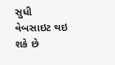સુધી વેબસાઇટ થઇ શકે છે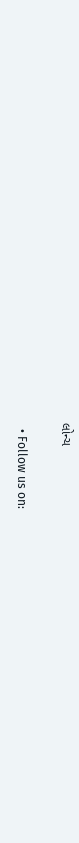લોન્ચ

  • Follow us on: